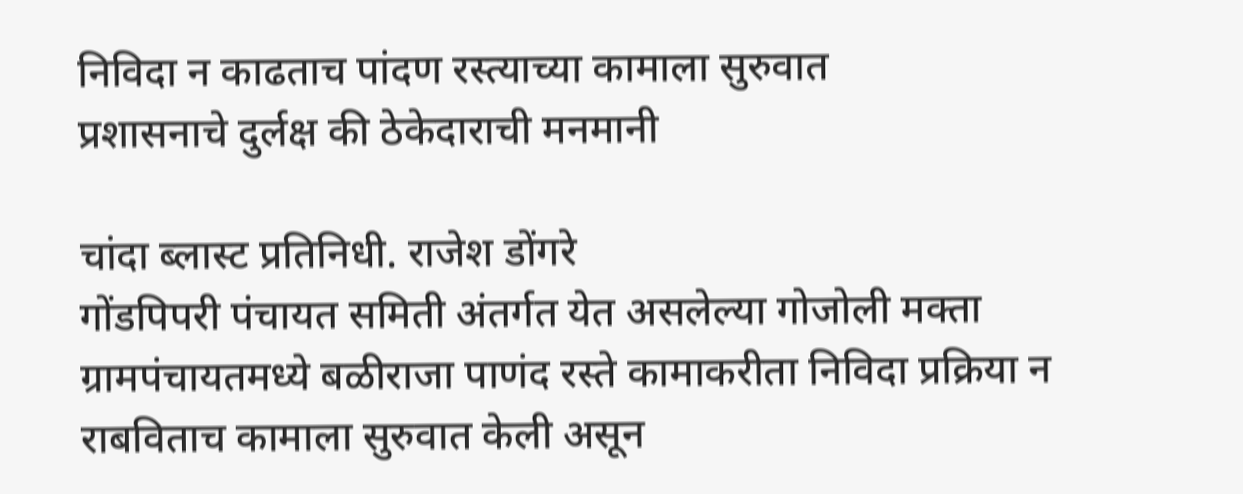निविदा न काढताच पांदण रस्त्याच्या कामाला सुरुवात
प्रशासनाचे दुर्लक्ष की ठेकेदाराची मनमानी

चांदा ब्लास्ट प्रतिनिधी. राजेश डोंगरे
गोंडपिपरी पंचायत समिती अंतर्गत येत असलेल्या गोजोली मक्ता ग्रामपंचायतमध्ये बळीराजा पाणंद रस्ते कामाकरीता निविदा प्रक्रिया न राबविताच कामाला सुरुवात केली असून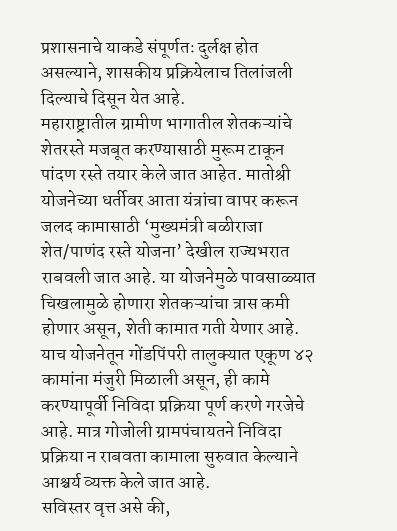प्रशासनाचे याकडे संपूर्णतः दुर्लक्ष होत असल्याने, शासकीय प्रक्रियेलाच तिलांजली दिल्याचे दिसून येत आहे.
महाराष्ट्रातील ग्रामीण भागातील शेतकऱ्यांचे शेतरस्ते मजबूत करण्यासाठी मुरूम टाकून पांदण रस्ते तयार केले जात आहेत. मातोश्री योजनेच्या धर्तीवर आता यंत्रांचा वापर करून जलद कामासाठी ‘मुख्यमंत्री बळीराजा शेत/पाणंद रस्ते योजना’ देखील राज्यभरात राबवली जात आहे. या योजनेमुळे पावसाळ्यात चिखलामुळे होणारा शेतकऱ्यांचा त्रास कमी होणार असून, शेती कामात गती येणार आहे. याच योजनेतून गोंडपिंपरी तालुक्यात एकूण ४२ कामांना मंजुरी मिळाली असून, ही कामे करण्यापूर्वी निविदा प्रक्रिया पूर्ण करणे गरजेचे आहे. मात्र गोजोली ग्रामपंचायतने निविदा प्रक्रिया न राबवता कामाला सुरुवात केल्याने आश्चर्य व्यक्त केले जात आहे.
सविस्तर वृत्त असे की,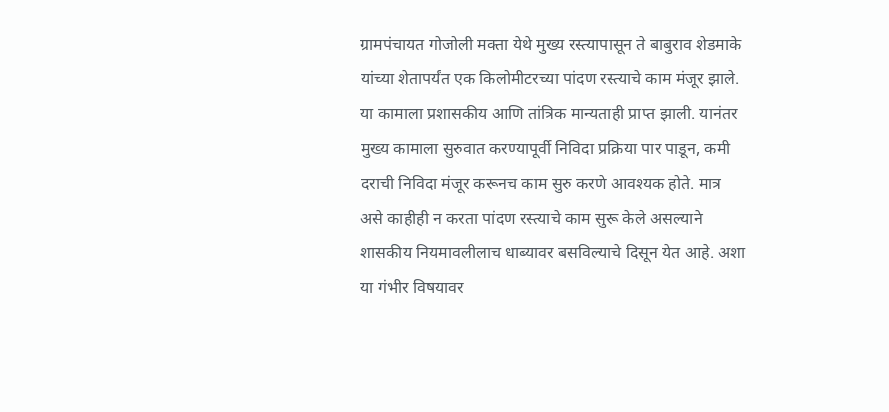ग्रामपंचायत गोजोली मक्ता येथे मुख्य रस्त्यापासून ते बाबुराव शेडमाके यांच्या शेतापर्यंत एक किलोमीटरच्या पांदण रस्त्याचे काम मंजूर झाले. या कामाला प्रशासकीय आणि तांत्रिक मान्यताही प्राप्त झाली. यानंतर मुख्य कामाला सुरुवात करण्यापूर्वी निविदा प्रक्रिया पार पाडून, कमी दराची निविदा मंजूर करूनच काम सुरु करणे आवश्यक होते. मात्र असे काहीही न करता पांदण रस्त्याचे काम सुरू केले असल्याने शासकीय नियमावलीलाच धाब्यावर बसविल्याचे दिसून येत आहे. अशा या गंभीर विषयावर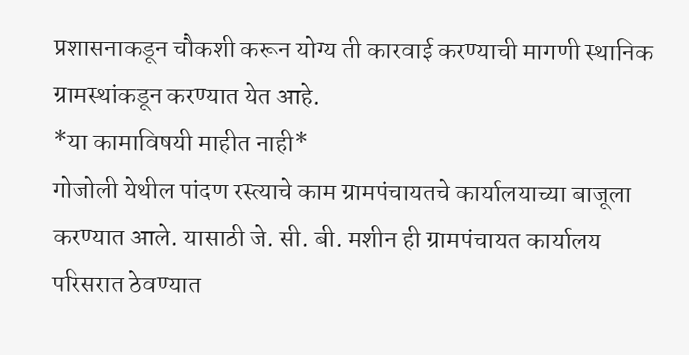प्रशासनाकडून चौकशी करून योग्य ती कारवाई करण्याची मागणी स्थानिक ग्रामस्थांकडून करण्यात येत आहे.
*या कामाविषयी माहीत नाही*
गोजोली येथील पांदण रस्त्याचे काम ग्रामपंचायतचे कार्यालयाच्या बाजूला करण्यात आले. यासाठी जे. सी. बी. मशीन ही ग्रामपंचायत कार्यालय परिसरात ठेवण्यात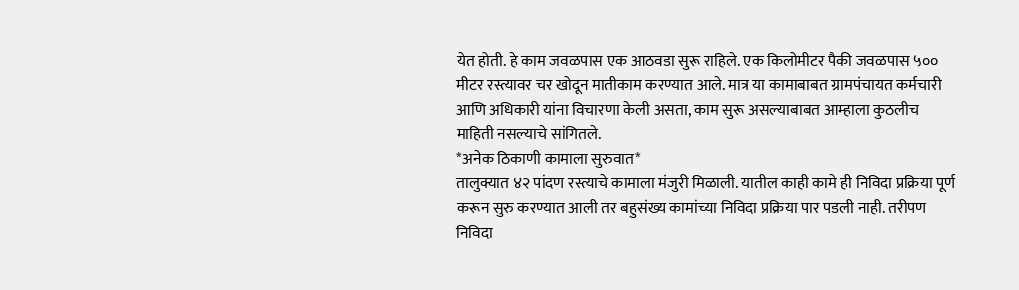येत होती. हे काम जवळपास एक आठवडा सुरू राहिले. एक किलोमीटर पैकी जवळपास ५०० मीटर रस्त्यावर चर खोदून मातीकाम करण्यात आले. मात्र या कामाबाबत ग्रामपंचायत कर्मचारी आणि अधिकारी यांना विचारणा केली असता, काम सुरू असल्याबाबत आम्हाला कुठलीच माहिती नसल्याचे सांगितले.
*अनेक ठिकाणी कामाला सुरुवात*
तालुक्यात ४२ पांदण रस्त्याचे कामाला मंजुरी मिळाली. यातील काही कामे ही निविदा प्रक्रिया पूर्ण करून सुरु करण्यात आली तर बहुसंख्य कामांच्या निविदा प्रक्रिया पार पडली नाही. तरीपण निविदा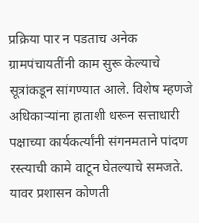प्रक्रिया पार न पडताच अनेक ग्रामपंचायतींनी काम सुरू केल्याचे सूत्रांकडून सांगण्यात आले. विशेष म्हणजे अधिकाऱ्यांना हाताशी धरून सत्ताधारी पक्षाच्या कार्यकर्त्यांनी संगनमताने पांदण रस्त्याची कामे वाटून घेतल्याचे समजते. यावर प्रशासन कोणती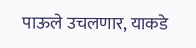पाऊले उचलणार, याकडे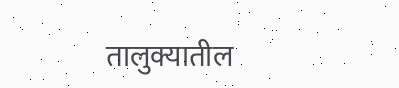तालुक्यातील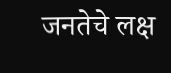जनतेचे लक्ष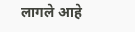लागले आहे